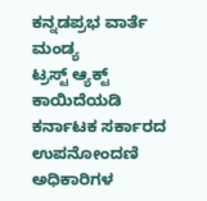ಕನ್ನಡಪ್ರಭ ವಾರ್ತೆ ಮಂಡ್ಯ
ಟ್ರಸ್ಟ್ ಆ್ಯಕ್ಟ್ ಕಾಯಿದೆಯಡಿ ಕರ್ನಾಟಕ ಸರ್ಕಾರದ ಉಪನೋಂದಣಿ ಅಧಿಕಾರಿಗಳ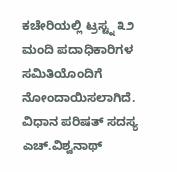ಕಚೇರಿಯಲ್ಲಿ ಟ್ರಸ್ಟ್ನ ೩೨ ಮಂದಿ ಪದಾಧಿಕಾರಿಗಳ ಸಮಿತಿಯೊಂದಿಗೆ ನೋಂದಾಯಿಸಲಾಗಿದೆ. ವಿಧಾನ ಪರಿಷತ್ ಸದಸ್ಯ ಎಚ್.ವಿಶ್ವನಾಥ್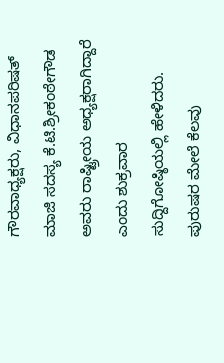ಗೌರವಾಧ್ಯಕ್ಷರು, ವಿಧಾನಪರಿಷತ್ ಮಾಜಿ ಸದಸ್ಯ ಕೆ.ಟಿ.ಶ್ರೀಕಂಠೇಗೌಡ ಅವರು ರಾಷ್ಟ್ರೀಯ ಅಧ್ಯಕ್ಷರಾಗಿದ್ದಾರೆ ಎಂದು ಶುಕ್ರವಾರ ಸುದ್ದಿಗೋಷ್ಠಿಯಲ್ಲಿ ಹೇಳಿದರು.
ಪುರುಷರ ಮೇಲೆ ಕೆಲವು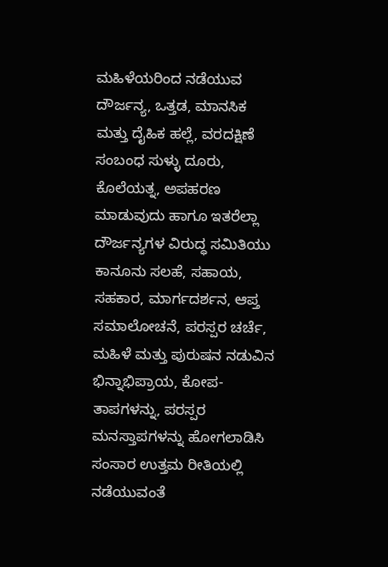ಮಹಿಳೆಯರಿಂದ ನಡೆಯುವ ದೌರ್ಜನ್ಯ, ಒತ್ತಡ, ಮಾನಸಿಕ ಮತ್ತು ದೈಹಿಕ ಹಲ್ಲೆ, ವರದಕ್ಷಿಣೆ ಸಂಬಂಧ ಸುಳ್ಳು ದೂರು, ಕೊಲೆಯತ್ನ, ಅಪಹರಣ ಮಾಡುವುದು ಹಾಗೂ ಇತರೆಲ್ಲಾ ದೌರ್ಜನ್ಯಗಳ ವಿರುದ್ಧ ಸಮಿತಿಯು ಕಾನೂನು ಸಲಹೆ, ಸಹಾಯ, ಸಹಕಾರ, ಮಾರ್ಗದರ್ಶನ, ಆಪ್ತ ಸಮಾಲೋಚನೆ, ಪರಸ್ಪರ ಚರ್ಚೆ, ಮಹಿಳೆ ಮತ್ತು ಪುರುಷನ ನಡುವಿನ ಭಿನ್ನಾಭಿಪ್ರಾಯ, ಕೋಪ- ತಾಪಗಳನ್ನು, ಪರಸ್ಪರ ಮನಸ್ತಾಪಗಳನ್ನು ಹೋಗಲಾಡಿಸಿ ಸಂಸಾರ ಉತ್ತಮ ರೀತಿಯಲ್ಲಿ ನಡೆಯುವಂತೆ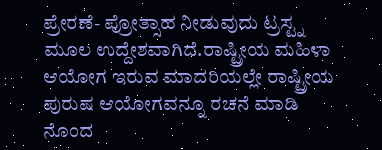ಪ್ರೇರಣೆ- ಪ್ರೋತ್ಸಾಹ ನೀಡುವುದು ಟ್ರಸ್ಟ್ನ ಮೂಲ ಉದ್ದೇಶವಾಗಿದೆ.ರಾಷ್ಟ್ರೀಯ ಮಹಿಳಾ ಆಯೋಗ ಇರುವ ಮಾದರಿಯಲ್ಲೇ ರಾಷ್ಟ್ರೀಯ ಪುರುಷ ಆಯೋಗವನ್ನೂ ರಚನೆ ಮಾಡಿ ನೊಂದ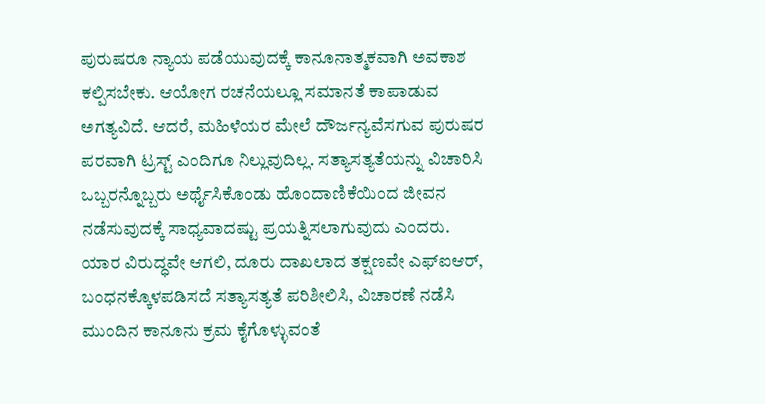ಪುರುಷರೂ ನ್ಯಾಯ ಪಡೆಯುವುದಕ್ಕೆ ಕಾನೂನಾತ್ಮಕವಾಗಿ ಅವಕಾಶ ಕಲ್ಪಿಸಬೇಕು. ಆಯೋಗ ರಚನೆಯಲ್ಲೂ ಸಮಾನತೆ ಕಾಪಾಡುವ ಅಗತ್ಯವಿದೆ. ಆದರೆ, ಮಹಿಳೆಯರ ಮೇಲೆ ದೌರ್ಜನ್ಯವೆಸಗುವ ಪುರುಷರ ಪರವಾಗಿ ಟ್ರಸ್ಟ್ ಎಂದಿಗೂ ನಿಲ್ಲುವುದಿಲ್ಲ. ಸತ್ಯಾಸತ್ಯತೆಯನ್ನು ವಿಚಾರಿಸಿ ಒಬ್ಬರನ್ನೊಬ್ಬರು ಅರ್ಥೈಸಿಕೊಂಡು ಹೊಂದಾಣಿಕೆಯಿಂದ ಜೀವನ ನಡೆಸುವುದಕ್ಕೆ ಸಾಧ್ಯವಾದಷ್ಟು ಪ್ರಯತ್ನಿಸಲಾಗುವುದು ಎಂದರು.
ಯಾರ ವಿರುದ್ಧವೇ ಆಗಲಿ, ದೂರು ದಾಖಲಾದ ತಕ್ಷಣವೇ ಎಫ್ಐಆರ್, ಬಂಧನಕ್ಕೊಳಪಡಿಸದೆ ಸತ್ಯಾಸತ್ಯತೆ ಪರಿಶೀಲಿಸಿ, ವಿಚಾರಣೆ ನಡೆಸಿ ಮುಂದಿನ ಕಾನೂನು ಕ್ರಮ ಕೈಗೊಳ್ಳುವಂತೆ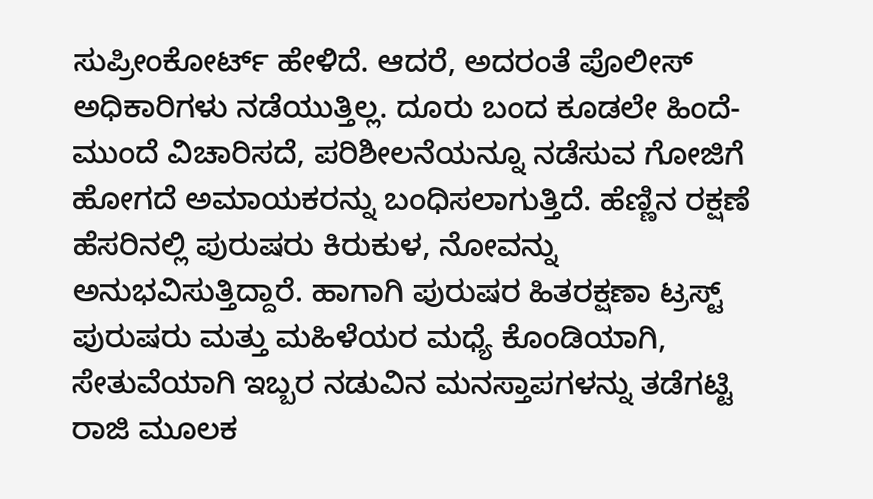ಸುಪ್ರೀಂಕೋರ್ಟ್ ಹೇಳಿದೆ. ಆದರೆ, ಅದರಂತೆ ಪೊಲೀಸ್ ಅಧಿಕಾರಿಗಳು ನಡೆಯುತ್ತಿಲ್ಲ. ದೂರು ಬಂದ ಕೂಡಲೇ ಹಿಂದೆ- ಮುಂದೆ ವಿಚಾರಿಸದೆ, ಪರಿಶೀಲನೆಯನ್ನೂ ನಡೆಸುವ ಗೋಜಿಗೆ ಹೋಗದೆ ಅಮಾಯಕರನ್ನು ಬಂಧಿಸಲಾಗುತ್ತಿದೆ. ಹೆಣ್ಣಿನ ರಕ್ಷಣೆ ಹೆಸರಿನಲ್ಲಿ ಪುರುಷರು ಕಿರುಕುಳ, ನೋವನ್ನು ಅನುಭವಿಸುತ್ತಿದ್ದಾರೆ. ಹಾಗಾಗಿ ಪುರುಷರ ಹಿತರಕ್ಷಣಾ ಟ್ರಸ್ಟ್ ಪುರುಷರು ಮತ್ತು ಮಹಿಳೆಯರ ಮಧ್ಯೆ ಕೊಂಡಿಯಾಗಿ, ಸೇತುವೆಯಾಗಿ ಇಬ್ಬರ ನಡುವಿನ ಮನಸ್ತಾಪಗಳನ್ನು ತಡೆಗಟ್ಟಿ ರಾಜಿ ಮೂಲಕ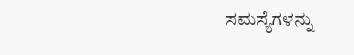ಸಮಸ್ಯೆಗಳನ್ನು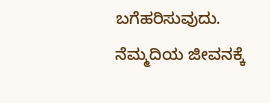ಬಗೆಹರಿಸುವುದು. ನೆಮ್ಮದಿಯ ಜೀವನಕ್ಕೆ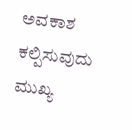ಅವಕಾಶ ಕಲ್ಪಿಸುವುದು ಮುಖ್ಯ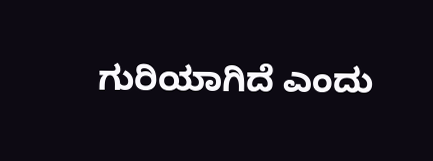ಗುರಿಯಾಗಿದೆ ಎಂದು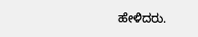ಹೇಳಿದರು.